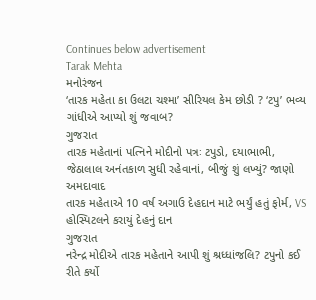Continues below advertisement
Tarak Mehta
મનોરંજન
‘તારક મહેતા કા ઉલટા ચશ્મા’ સીરિયલ કેમ છોડી ? ‘ટપુ’ ભવ્ય ગાંધીએ આપ્યો શું જવાબ?
ગુજરાત
તારક મહેતાનાં પત્નિને મોદીનો પત્રઃ ટપુડો, દયાભાભી, જેઠાલાલ અનંતકાળ સુધી રહેવાનાં, બીજું શું લખ્યું? જાણો
અમદાવાદ
તારક મહેતાએ 10 વર્ષ અગાઉ દેહદાન માટે ભર્યું હતું ફોર્મ, VS હોસ્પિટલને કરાયું દેહનું દાન
ગુજરાત
નરેન્દ્ર મોદીએ તારક મહેતાને આપી શું શ્રધ્ધાંજલિ? ટપુનો કઈ રીતે કર્યો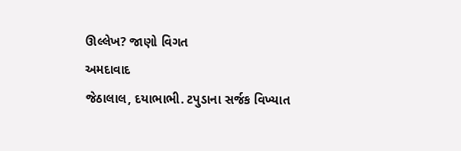ઊલ્લેખ? જાણો વિગત
અમદાવાદ
જેઠાલાલ, દયાભાભી. ટપુડાના સર્જક વિખ્યાત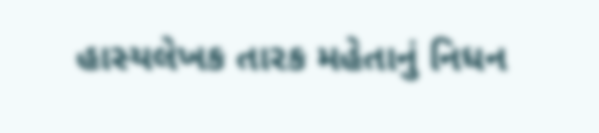હાસ્યલેખક તારક મહેતાનું નિધન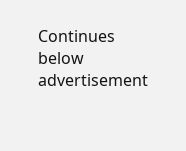Continues below advertisement